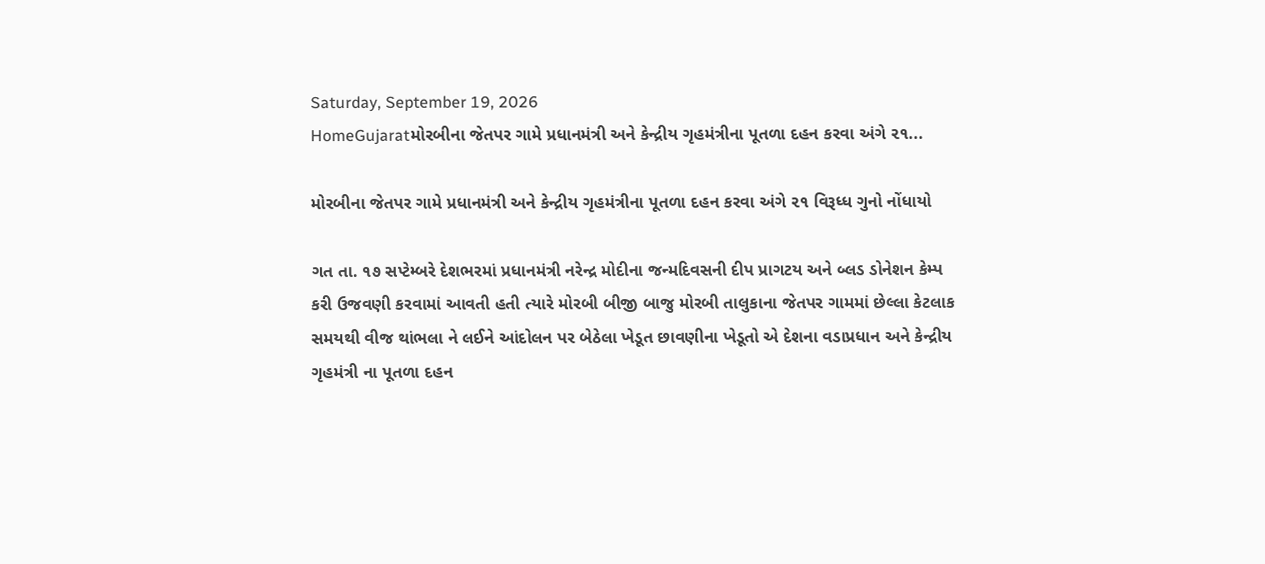Saturday, September 19, 2026
HomeGujaratમોરબીના જેતપર ગામે પ્રધાનમંત્રી અને કેન્દ્રીય ગૃહમંત્રીના પૂતળા દહન કરવા અંગે ૨૧...

મોરબીના જેતપર ગામે પ્રધાનમંત્રી અને કેન્દ્રીય ગૃહમંત્રીના પૂતળા દહન કરવા અંગે ૨૧ વિરૂધ્ધ ગુનો નોંધાયો

ગત તા. ૧૭ સપ્ટેમ્બરે દેશભરમાં પ્રધાનમંત્રી નરેન્દ્ર મોદીના જન્મદિવસની દીપ પ્રાગટય અને બ્લડ ડોનેશન કેમ્પ કરી ઉજવણી કરવામાં આવતી હતી ત્યારે મોરબી બીજી બાજુ મોરબી તાલુકાના જેતપર ગામમાં છેલ્લા કેટલાક સમયથી વીજ થાંભલા ને લઈને આંદોલન પર બેઠેલા ખેડૂત છાવણીના ખેડૂતો એ દેશના વડાપ્રધાન અને કેન્દ્રીય ગૃહમંત્રી ના પૂતળા દહન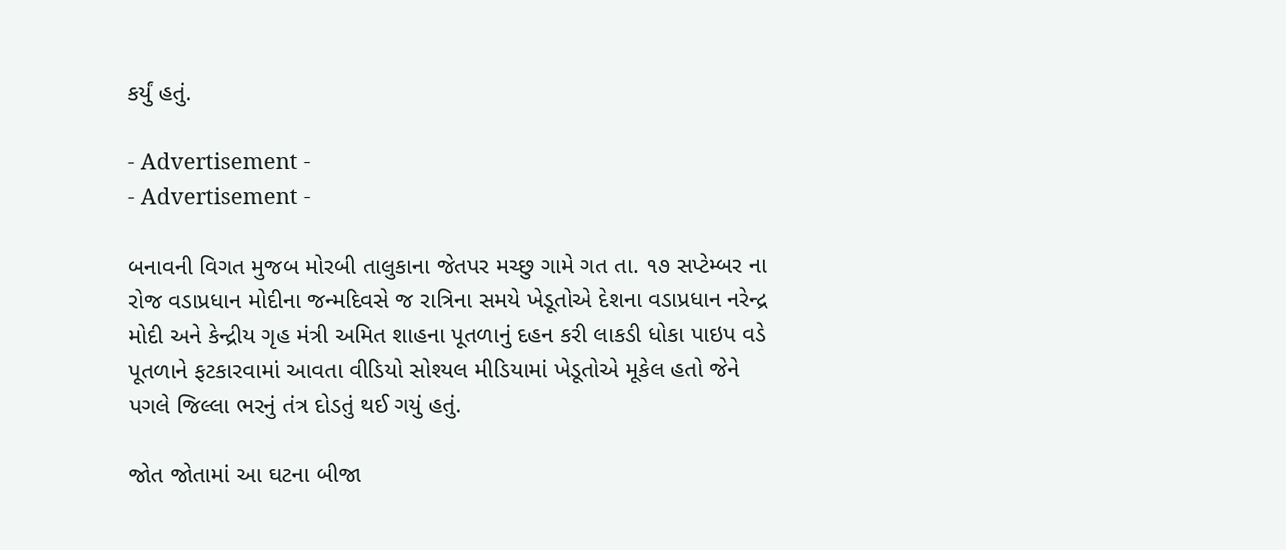કર્યું હતું.

- Advertisement -
- Advertisement -

બનાવની વિગત મુજબ મોરબી તાલુકાના જેતપર મચ્છુ ગામે ગત તા. ૧૭ સપ્ટેમ્બર ના રોજ વડાપ્રધાન મોદીના જન્મદિવસે જ રાત્રિના સમયે ખેડૂતોએ દેશના વડાપ્રધાન નરેન્દ્ર મોદી અને કેન્દ્રીય ગૃહ મંત્રી અમિત શાહના પૂતળાનું દહન કરી લાકડી ધોકા પાઇપ વડે પૂતળાને ફટકારવામાં આવતા વીડિયો સોશ્યલ મીડિયામાં ખેડૂતોએ મૂકેલ હતો જેને પગલે જિલ્લા ભરનું તંત્ર દોડતું થઈ ગયું હતું.

જોત જોતામાં આ ઘટના બીજા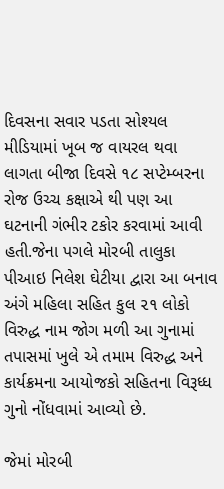દિવસના સવાર પડતા સોશ્યલ મીડિયામાં ખૂબ જ વાયરલ થવા લાગતા બીજા દિવસે ૧૮ સપ્ટેમ્બરના રોજ ઉચ્ચ કક્ષાએ થી પણ આ ઘટનાની ગંભીર ટકોર કરવામાં આવી હતી.જેના પગલે મોરબી તાલુકા પીઆઇ નિલેશ ઘેટીયા દ્વારા આ બનાવ અંગે મહિલા સહિત કુલ ૨૧ લોકો વિરુદ્ધ નામ જોગ મળી આ ગુનામાં તપાસમાં ખુલે એ તમામ વિરુદ્ધ અને કાર્યક્રમના આયોજકો સહિતના વિરૂધ્ધ ગુનો નોંધવામાં આવ્યો છે.

જેમાં મોરબી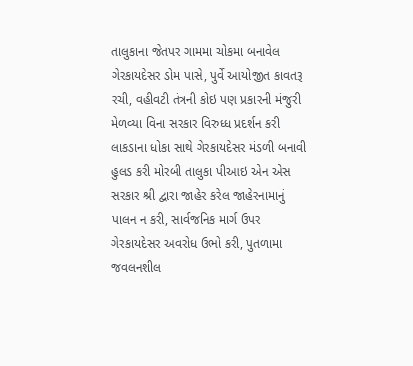તાલુકાના જેતપર ગામમા ચોકમા બનાવેલ ગેરકાયદેસર ડોમ પાસે, પુર્વે આયોજીત કાવતરૂ રચી, વહીવટી તંત્રની કોઇ પણ પ્રકારની મંજુરી મેળવ્યા વિના સરકાર વિરુધ્ધ પ્રદર્શન કરી લાકડાના ધોકા સાથે ગેરકાયદેસર મંડળી બનાવી હુલડ કરી મોરબી તાલુકા પીઆઇ એન એસ સરકાર શ્રી દ્વારા જાહેર કરેલ જાહેરનામાનું પાલન ન કરી, સાર્વજનિક માર્ગ ઉપર ગેરકાયદેસર અવરોધ ઉભો કરી, પુતળામા જવલનશીલ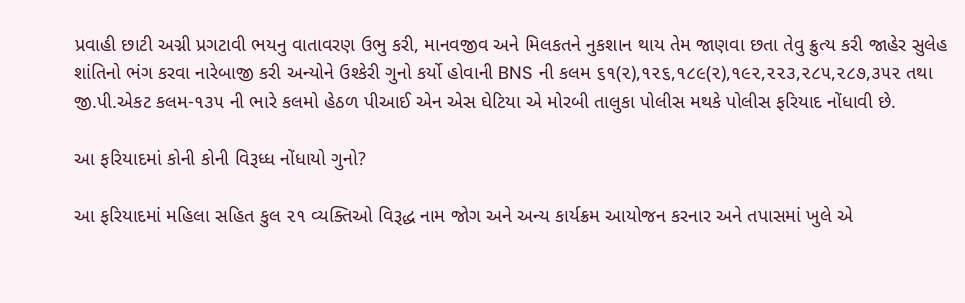પ્રવાહી છાટી અગ્ની પ્રગટાવી ભયનુ વાતાવરણ ઉભુ કરી, માનવજીવ અને મિલકતને નુકશાન થાય તેમ જાણવા છતા તેવુ ક્રુત્ય કરી જાહેર સુલેહ શાંતિનો ભંગ કરવા નારેબાજી કરી અન્યોને ઉશ્કેરી ગુનો કર્યો હોવાની BNS ની કલમ ૬૧(૨),૧૨૬,૧૮૯(૨),૧૯૨,૨૨૩,૨૮૫,૨૮૭,૩૫૨ તથા જી.પી.એકટ કલમ-૧૩૫ ની ભારે કલમો હેઠળ પીઆઈ એન એસ ઘેટિયા એ મોરબી તાલુકા પોલીસ મથકે પોલીસ ફરિયાદ નોંધાવી છે.

આ ફરિયાદમાં કોની કોની વિરૂધ્ધ નોંધાયો ગુનો?

આ ફરિયાદમાં મહિલા સહિત કુલ ૨૧ વ્યક્તિઓ વિરૂદ્ધ નામ જોગ અને અન્ય કાર્યક્રમ આયોજન કરનાર અને તપાસમાં ખુલે એ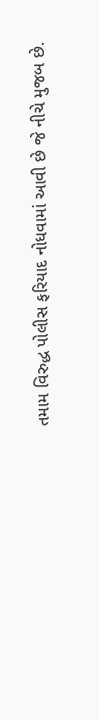તમામ વિરુદ્ધ પોલીસ ફરિયાદ નોધવામાં આવી છે જે નીચે મુજબ છે.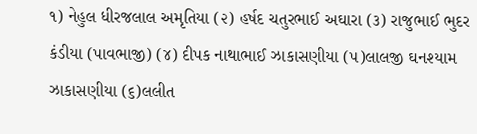૧) નેહુલ ધીરજલાલ અમૃતિયા (૨) હર્ષદ ચતુરભાઈ અઘારા (૩) રાજુભાઈ ભુદર કંડીયા (પાવભાજી) (૪) દીપક નાથાભાઈ ઝાકાસણીયા (૫)લાલજી ઘનશ્યામ ઝાકાસણીયા (૬)લલીત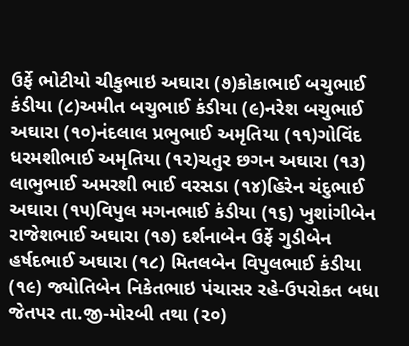ઉર્ફે ભોટીયો ચીકુભાઇ અઘારા (૭)કોકાભાઈ બચુભાઈ કંડીયા (૮)અમીત બચુભાઈ કંડીયા (૯)નરેશ બચુભાઈ અઘારા (૧૦)નંદલાલ પ્રભુભાઈ અમૃતિયા (૧૧)ગોવિંદ ધરમશીભાઈ અમૃતિયા (૧૨)ચતુર છગન અઘારા (૧૩) લાભુભાઈ અમરશી ભાઈ વરસડા (૧૪)હિરેન ચંદુભાઈ અઘારા (૧૫)વિપુલ મગનભાઈ કંડીયા (૧૬) ખુશાંગીબેન રાજેશભાઈ અઘારા (૧૭) દર્શનાબેન ઉર્ફે ગુડીબેન હર્ષદભાઈ અઘારા (૧૮) મિતલબેન વિપુલભાઈ કંડીયા (૧૯) જ્યોતિબેન નિકેતભાઇ પંચાસર રહે-ઉપરોકત બધા જેતપર તા.જી-મોરબી તથા (૨૦)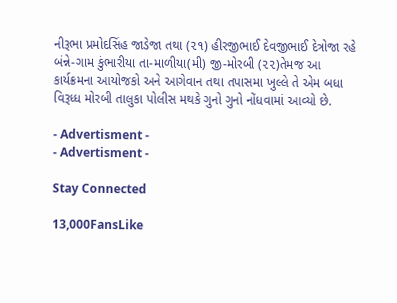નીરૂભા પ્રમોદસિંહ જાડેજા તથા (૨૧) હીરજીભાઈ દેવજીભાઈ દેત્રોજા રહે બંન્ને-ગામ કુંભારીયા તા-માળીયા(મી) જી-મોરબી (૨૨)તેમજ આ કાર્યક્રમના આયોજકો અને આગેવાન તથા તપાસમા ખુલ્લે તે એમ બધા વિરૂધ્ધ મોરબી તાલુકા પોલીસ મથકે ગુનો ગુનો નોંધવામાં આવ્યો છે.

- Advertisment -
- Advertisment -

Stay Connected

13,000FansLike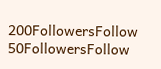200FollowersFollow
50FollowersFollow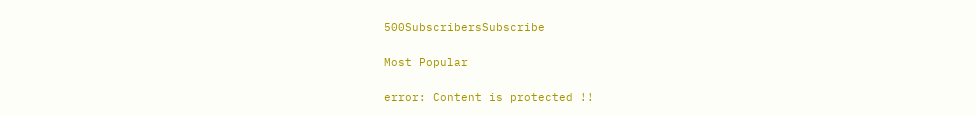500SubscribersSubscribe

Most Popular

error: Content is protected !!